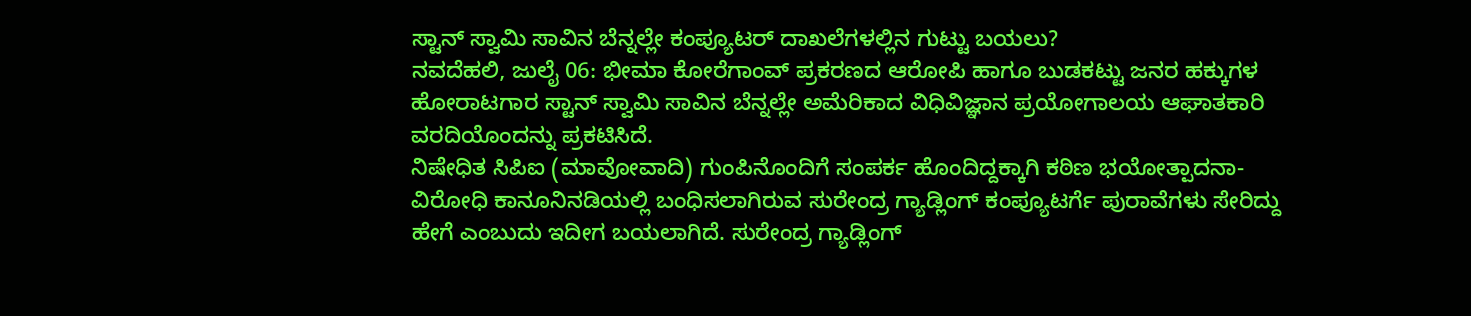ಸ್ಟಾನ್ ಸ್ವಾಮಿ ಸಾವಿನ ಬೆನ್ನಲ್ಲೇ ಕಂಪ್ಯೂಟರ್ ದಾಖಲೆಗಳಲ್ಲಿನ ಗುಟ್ಟು ಬಯಲು?
ನವದೆಹಲಿ, ಜುಲೈ 06: ಭೀಮಾ ಕೋರೆಗಾಂವ್ ಪ್ರಕರಣದ ಆರೋಪಿ ಹಾಗೂ ಬುಡಕಟ್ಟು ಜನರ ಹಕ್ಕುಗಳ ಹೋರಾಟಗಾರ ಸ್ಟಾನ್ ಸ್ವಾಮಿ ಸಾವಿನ ಬೆನ್ನಲ್ಲೇ ಅಮೆರಿಕಾದ ವಿಧಿವಿಜ್ಞಾನ ಪ್ರಯೋಗಾಲಯ ಆಘಾತಕಾರಿ ವರದಿಯೊಂದನ್ನು ಪ್ರಕಟಿಸಿದೆ.
ನಿಷೇಧಿತ ಸಿಪಿಐ (ಮಾವೋವಾದಿ) ಗುಂಪಿನೊಂದಿಗೆ ಸಂಪರ್ಕ ಹೊಂದಿದ್ದಕ್ಕಾಗಿ ಕಠಿಣ ಭಯೋತ್ಪಾದನಾ-ವಿರೋಧಿ ಕಾನೂನಿನಡಿಯಲ್ಲಿ ಬಂಧಿಸಲಾಗಿರುವ ಸುರೇಂದ್ರ ಗ್ಯಾಡ್ಲಿಂಗ್ ಕಂಪ್ಯೂಟರ್ಗೆ ಪುರಾವೆಗಳು ಸೇರಿದ್ದು ಹೇಗೆ ಎಂಬುದು ಇದೀಗ ಬಯಲಾಗಿದೆ. ಸುರೇಂದ್ರ ಗ್ಯಾಡ್ಲಿಂಗ್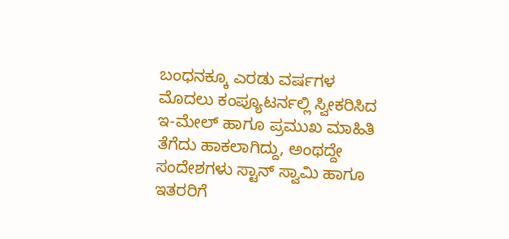ಬಂಧನಕ್ಕೂ ಎರಡು ವರ್ಷಗಳ ಮೊದಲು ಕಂಪ್ಯೂಟರ್ನಲ್ಲಿ ಸ್ವೀಕರಿಸಿದ ಇ-ಮೇಲ್ ಹಾಗೂ ಪ್ರಮುಖ ಮಾಹಿತಿ ತೆಗೆದು ಹಾಕಲಾಗಿದ್ದು, ಅಂಥದ್ದೇ ಸಂದೇಶಗಳು ಸ್ಟಾನ್ ಸ್ವಾಮಿ ಹಾಗೂ ಇತರರಿಗೆ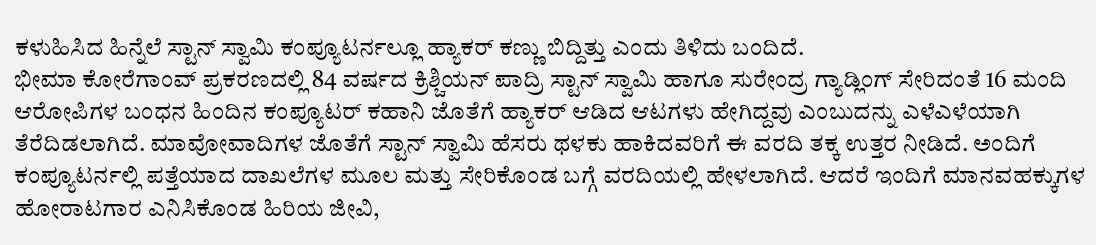ಕಳುಹಿಸಿದ ಹಿನ್ನೆಲೆ ಸ್ಟಾನ್ ಸ್ವಾಮಿ ಕಂಪ್ಯೂಟರ್ನಲ್ಲೂ ಹ್ಯಾಕರ್ ಕಣ್ಣು ಬಿದ್ದಿತ್ತು ಎಂದು ತಿಳಿದು ಬಂದಿದೆ.
ಭೀಮಾ ಕೋರೆಗಾಂವ್ ಪ್ರಕರಣದಲ್ಲಿ 84 ವರ್ಷದ ಕ್ರಿಶ್ಚಿಯನ್ ಪಾದ್ರಿ ಸ್ಟಾನ್ ಸ್ವಾಮಿ ಹಾಗೂ ಸುರೇಂದ್ರ ಗ್ಯಾಡ್ಲಿಂಗ್ ಸೇರಿದಂತೆ 16 ಮಂದಿ ಆರೋಪಿಗಳ ಬಂಧನ ಹಿಂದಿನ ಕಂಪ್ಯೂಟರ್ ಕಹಾನಿ ಜೊತೆಗೆ ಹ್ಯಾಕರ್ ಆಡಿದ ಆಟಗಳು ಹೇಗಿದ್ದವು ಎಂಬುದನ್ನು ಎಳೆಎಳೆಯಾಗಿ ತೆರೆದಿಡಲಾಗಿದೆ. ಮಾವೋವಾದಿಗಳ ಜೊತೆಗೆ ಸ್ಟಾನ್ ಸ್ವಾಮಿ ಹೆಸರು ಥಳಕು ಹಾಕಿದವರಿಗೆ ಈ ವರದಿ ತಕ್ಕ ಉತ್ತರ ನೀಡಿದೆ. ಅಂದಿಗೆ ಕಂಪ್ಯೂಟರ್ನಲ್ಲಿ ಪತ್ತೆಯಾದ ದಾಖಲೆಗಳ ಮೂಲ ಮತ್ತು ಸೇರಿಕೊಂಡ ಬಗ್ಗೆ ವರದಿಯಲ್ಲಿ ಹೇಳಲಾಗಿದೆ. ಆದರೆ ಇಂದಿಗೆ ಮಾನವಹಕ್ಕುಗಳ ಹೋರಾಟಗಾರ ಎನಿಸಿಕೊಂಡ ಹಿರಿಯ ಜೀವಿ,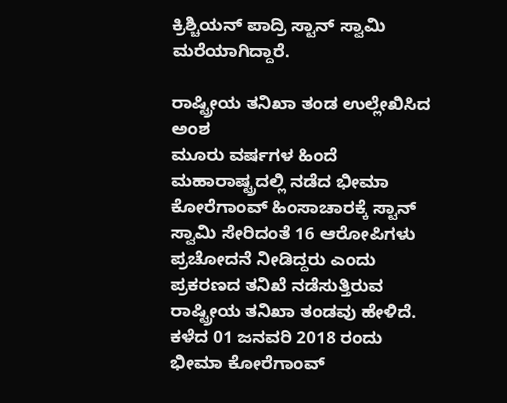ಕ್ರಿಶ್ಚಿಯನ್ ಪಾದ್ರಿ ಸ್ಟಾನ್ ಸ್ವಾಮಿ ಮರೆಯಾಗಿದ್ದಾರೆ.

ರಾಷ್ಟ್ರೀಯ ತನಿಖಾ ತಂಡ ಉಲ್ಲೇಖಿಸಿದ ಅಂಶ
ಮೂರು ವರ್ಷಗಳ ಹಿಂದೆ ಮಹಾರಾಷ್ಟ್ರದಲ್ಲಿ ನಡೆದ ಭೀಮಾ ಕೋರೆಗಾಂವ್ ಹಿಂಸಾಚಾರಕ್ಕೆ ಸ್ಟಾನ್ ಸ್ವಾಮಿ ಸೇರಿದಂತೆ 16 ಆರೋಪಿಗಳು ಪ್ರಚೋದನೆ ನೀಡಿದ್ದರು ಎಂದು ಪ್ರಕರಣದ ತನಿಖೆ ನಡೆಸುತ್ತಿರುವ ರಾಷ್ಟ್ರೀಯ ತನಿಖಾ ತಂಡವು ಹೇಳಿದೆ. ಕಳೆದ 01 ಜನವರಿ 2018 ರಂದು ಭೀಮಾ ಕೋರೆಗಾಂವ್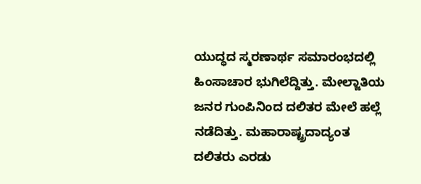ಯುದ್ಧದ ಸ್ಮರಣಾರ್ಥ ಸಮಾರಂಭದಲ್ಲಿ ಹಿಂಸಾಚಾರ ಭುಗಿಲೆದ್ದಿತ್ತು. ಮೇಲ್ಜಾತಿಯ ಜನರ ಗುಂಪಿನಿಂದ ದಲಿತರ ಮೇಲೆ ಹಲ್ಲೆ ನಡೆದಿತ್ತು. ಮಹಾರಾಷ್ಟ್ರದಾದ್ಯಂತ ದಲಿತರು ಎರಡು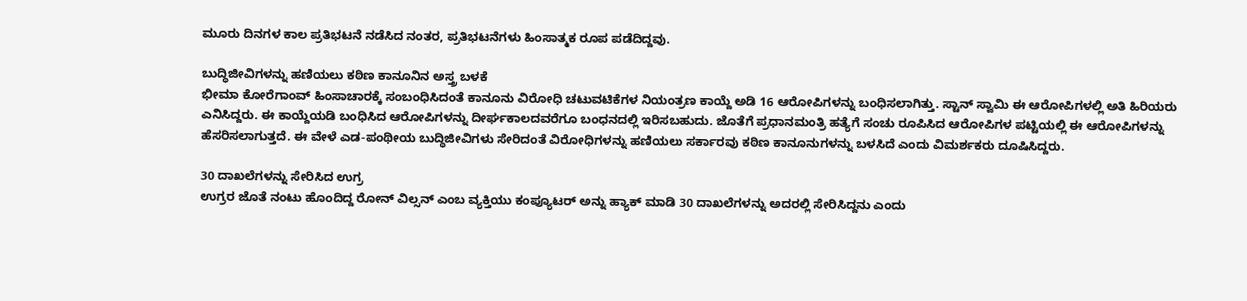ಮೂರು ದಿನಗಳ ಕಾಲ ಪ್ರತಿಭಟನೆ ನಡೆಸಿದ ನಂತರ, ಪ್ರತಿಭಟನೆಗಳು ಹಿಂಸಾತ್ಮಕ ರೂಪ ಪಡೆದಿದ್ದವು.

ಬುದ್ಧಿಜೀವಿಗಳನ್ನು ಹಣಿಯಲು ಕಠಿಣ ಕಾನೂನಿನ ಅಸ್ತ್ರ ಬಳಕೆ
ಭೀಮಾ ಕೋರೆಗಾಂವ್ ಹಿಂಸಾಚಾರಕ್ಕೆ ಸಂಬಂಧಿಸಿದಂತೆ ಕಾನೂನು ವಿರೋಧಿ ಚಟುವಟಿಕೆಗಳ ನಿಯಂತ್ರಣ ಕಾಯ್ದೆ ಅಡಿ 16 ಆರೋಪಿಗಳನ್ನು ಬಂಧಿಸಲಾಗಿತ್ತು. ಸ್ಟಾನ್ ಸ್ವಾಮಿ ಈ ಆರೋಪಿಗಳಲ್ಲಿ ಅತಿ ಹಿರಿಯರು ಎನಿಸಿದ್ದರು. ಈ ಕಾಯ್ದೆಯಡಿ ಬಂಧಿಸಿದ ಆರೋಪಿಗಳನ್ನು ದೀರ್ಘಕಾಲದವರೆಗೂ ಬಂಧನದಲ್ಲಿ ಇರಿಸಬಹುದು. ಜೊತೆಗೆ ಪ್ರಧಾನಮಂತ್ರಿ ಹತ್ಯೆಗೆ ಸಂಚು ರೂಪಿಸಿದ ಆರೋಪಿಗಳ ಪಟ್ಟಿಯಲ್ಲಿ ಈ ಆರೋಪಿಗಳನ್ನು ಹೆಸರಿಸಲಾಗುತ್ತದೆ. ಈ ವೇಳೆ ಎಡ-ಪಂಥೀಯ ಬುದ್ಧಿಜೀವಿಗಳು ಸೇರಿದಂತೆ ವಿರೋಧಿಗಳನ್ನು ಹಣಿಯಲು ಸರ್ಕಾರವು ಕಠಿಣ ಕಾನೂನುಗಳನ್ನು ಬಳಸಿದೆ ಎಂದು ವಿಮರ್ಶಕರು ದೂಷಿಸಿದ್ದರು.

30 ದಾಖಲೆಗಳನ್ನು ಸೇರಿಸಿದ ಉಗ್ರ
ಉಗ್ರರ ಜೊತೆ ನಂಟು ಹೊಂದಿದ್ದ ರೋನ್ ವಿಲ್ಸನ್ ಎಂಬ ವ್ಯಕ್ತಿಯು ಕಂಪ್ಯೂಟರ್ ಅನ್ನು ಹ್ಯಾಕ್ ಮಾಡಿ 30 ದಾಖಲೆಗಳನ್ನು ಅದರಲ್ಲಿ ಸೇರಿಸಿದ್ದನು ಎಂದು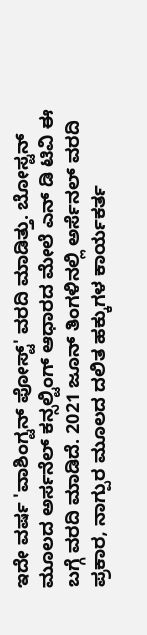ಇದೇ ವರ್ಷ 'ವಾಶಿಂಗ್ಟನ್ ಪೋಸ್ಟ್' ವರದಿ ಮಾಡಿತ್ತು. ಬೋಸ್ಟನ್ ಮೂಲದ ಅರ್ಸನೆಲ್ ಕನ್ಸಲ್ಟಿಂಗ್ ಆಧಾರದ ಮೇಲೆ ಎನ್ ಡಿ ಟಿವಿ ಈ ಬಗ್ಗೆ ವರದಿ ಮಾಡಿದೆ. 2021 ಜೂನ್ ತಿಂಗಳಿನಲ್ಲಿ ಅರ್ಸೆನಲ್ ವರದಿ ಪ್ರಕಾರ, ನಾಗ್ಪುರ ಮೂಲದ ದಲಿತ ಹಕ್ಕುಗಳ ಕಾರ್ಯಕರ್ತ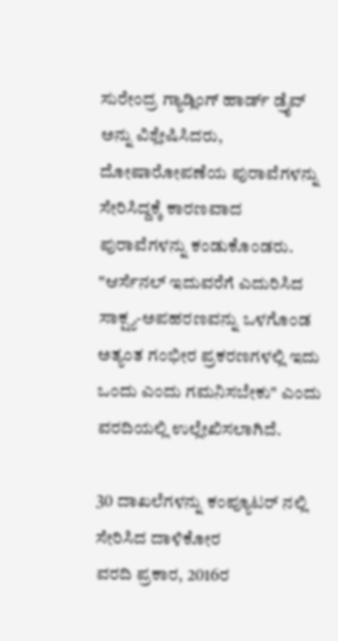ಸುರೇಂದ್ರ ಗ್ಯಾಡ್ಲಿಂಗ್ ಹಾರ್ಡ್ ಡ್ರೈವ್ ಅನ್ನು ವಿಶ್ಲೇಷಿಸಿದರು, ದೋಷಾರೋಪಣೆಯ ಪುರಾವೆಗಳನ್ನು ಸೇರಿಸಿದ್ದಕ್ಕೆ ಕಾರಣವಾದ ಪುರಾವೆಗಳನ್ನು ಕಂಡುಕೊಂಡರು. "ಆರ್ಸೆನಲ್ ಇದುವರೆಗೆ ಎದುರಿಸಿದ ಸಾಕ್ಷ್ಯ-ಅಪಹರಣವನ್ನು ಒಳಗೊಂಡ ಅತ್ಯಂತ ಗಂಭೀರ ಪ್ರಕರಣಗಳಲ್ಲಿ ಇದು ಒಂದು ಎಂದು ಗಮನಿಸಬೇಕು" ಎಂದು ವರದಿಯಲ್ಲಿ ಉಲ್ಲೇಖಿಸಲಾಗಿದೆ.

30 ದಾಖಲೆಗಳನ್ನು ಕಂಪ್ಯೂಟರ್ ನಲ್ಲಿ ಸೇರಿಸಿದ ದಾಳಿಕೋರ
ವರದಿ ಪ್ರಕಾರ, 2016ರ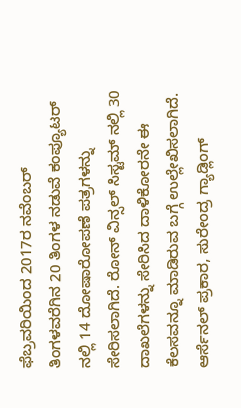ಫೆಬ್ರವರಿಯಿಂದ 2017ರ ನವೆಂಬರ್ ತಿಂಗಳವರೆಗಿನ 20 ತಿಂಗಳ ನಡುವೆ ಕಂಪ್ಯೂಟರ್ ನಲ್ಲಿ 14 ದೋಷಾರೋಪಣೆ ಪತ್ರಗಳನ್ನು ಸೇರಿಸಲಾಗಿದೆ. ರೋನ್ ವಿನ್ಸಲ್ ಸಿಸ್ಟಮ್ ನಲ್ಲಿ 30 ದಾಖಲೆಗಳನ್ನು ಸೇರಿಸಿದ ದಾಳಿಕೋರನೇ ಈ ಕೆಲಸವನ್ನೂ ಮಾಡಿರುವ ಬಗ್ಗೆ ಉಲ್ಲೇಖಿಸಲಾಗಿದೆ. ಆರ್ಸೆನಲ್ ಪ್ರಕಾರ, ಸುರೇಂದ್ರ ಗ್ಯಾಡ್ಲಿಂಗ್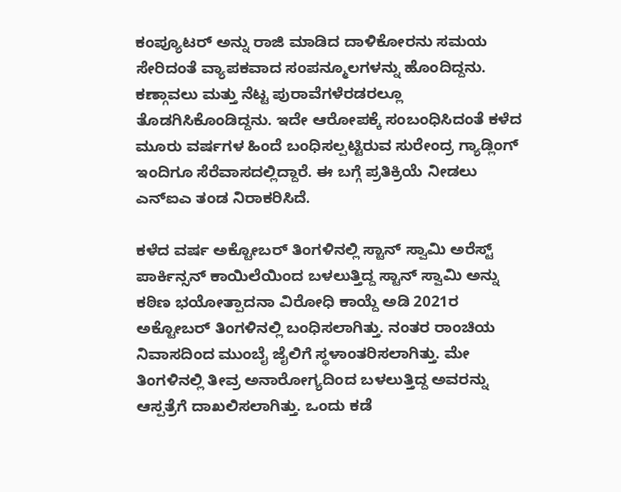ಕಂಪ್ಯೂಟರ್ ಅನ್ನು ರಾಜಿ ಮಾಡಿದ ದಾಳಿಕೋರನು ಸಮಯ ಸೇರಿದಂತೆ ವ್ಯಾಪಕವಾದ ಸಂಪನ್ಮೂಲಗಳನ್ನು ಹೊಂದಿದ್ದನು. ಕಣ್ಗಾವಲು ಮತ್ತು ನೆಟ್ಟ ಪುರಾವೆಗಳೆರಡರಲ್ಲೂ ತೊಡಗಿಸಿಕೊಂಡಿದ್ದನು. ಇದೇ ಆರೋಪಕ್ಕೆ ಸಂಬಂಧಿಸಿದಂತೆ ಕಳೆದ ಮೂರು ವರ್ಷಗಳ ಹಿಂದೆ ಬಂಧಿಸಲ್ಪಟ್ಟಿರುವ ಸುರೇಂದ್ರ ಗ್ಯಾಡ್ಲಿಂಗ್ ಇಂದಿಗೂ ಸೆರೆವಾಸದಲ್ಲಿದ್ದಾರೆ. ಈ ಬಗ್ಗೆ ಪ್ರತಿಕ್ರಿಯೆ ನೀಡಲು ಎನ್ಐಎ ತಂಡ ನಿರಾಕರಿಸಿದೆ.

ಕಳೆದ ವರ್ಷ ಅಕ್ಟೋಬರ್ ತಿಂಗಳಿನಲ್ಲಿ ಸ್ಟಾನ್ ಸ್ವಾಮಿ ಅರೆಸ್ಟ್
ಪಾರ್ಕಿನ್ಸನ್ ಕಾಯಿಲೆಯಿಂದ ಬಳಲುತ್ತಿದ್ದ ಸ್ಟಾನ್ ಸ್ವಾಮಿ ಅನ್ನು ಕಠಿಣ ಭಯೋತ್ಪಾದನಾ ವಿರೋಧಿ ಕಾಯ್ದೆ ಅಡಿ 2021ರ ಅಕ್ಟೋಬರ್ ತಿಂಗಳಿನಲ್ಲಿ ಬಂಧಿಸಲಾಗಿತ್ತು. ನಂತರ ರಾಂಚಿಯ ನಿವಾಸದಿಂದ ಮುಂಬೈ ಜೈಲಿಗೆ ಸ್ಥಳಾಂತರಿಸಲಾಗಿತ್ತು. ಮೇ ತಿಂಗಳಿನಲ್ಲಿ ತೀವ್ರ ಅನಾರೋಗ್ಯದಿಂದ ಬಳಲುತ್ತಿದ್ದ ಅವರನ್ನು ಆಸ್ಪತ್ರೆಗೆ ದಾಖಲಿಸಲಾಗಿತ್ತು. ಒಂದು ಕಡೆ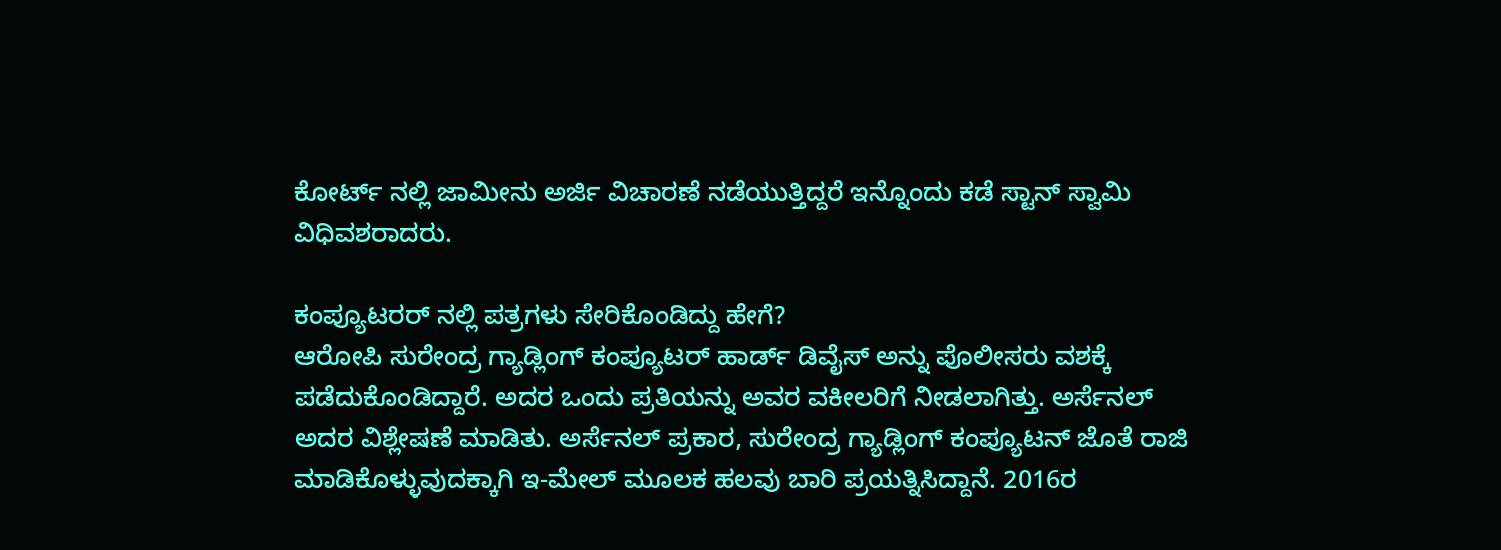ಕೋರ್ಟ್ ನಲ್ಲಿ ಜಾಮೀನು ಅರ್ಜಿ ವಿಚಾರಣೆ ನಡೆಯುತ್ತಿದ್ದರೆ ಇನ್ನೊಂದು ಕಡೆ ಸ್ಟಾನ್ ಸ್ವಾಮಿ ವಿಧಿವಶರಾದರು.

ಕಂಪ್ಯೂಟರರ್ ನಲ್ಲಿ ಪತ್ರಗಳು ಸೇರಿಕೊಂಡಿದ್ದು ಹೇಗೆ?
ಆರೋಪಿ ಸುರೇಂದ್ರ ಗ್ಯಾಡ್ಲಿಂಗ್ ಕಂಪ್ಯೂಟರ್ ಹಾರ್ಡ್ ಡಿವೈಸ್ ಅನ್ನು ಪೊಲೀಸರು ವಶಕ್ಕೆ ಪಡೆದುಕೊಂಡಿದ್ದಾರೆ. ಅದರ ಒಂದು ಪ್ರತಿಯನ್ನು ಅವರ ವಕೀಲರಿಗೆ ನೀಡಲಾಗಿತ್ತು. ಅರ್ಸೆನಲ್ ಅದರ ವಿಶ್ಲೇಷಣೆ ಮಾಡಿತು. ಅರ್ಸೆನಲ್ ಪ್ರಕಾರ, ಸುರೇಂದ್ರ ಗ್ಯಾಡ್ಲಿಂಗ್ ಕಂಪ್ಯೂಟನ್ ಜೊತೆ ರಾಜಿ ಮಾಡಿಕೊಳ್ಳುವುದಕ್ಕಾಗಿ ಇ-ಮೇಲ್ ಮೂಲಕ ಹಲವು ಬಾರಿ ಪ್ರಯತ್ನಿಸಿದ್ದಾನೆ. 2016ರ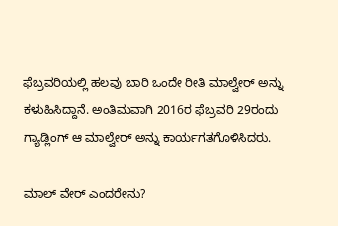ಫೆಬ್ರವರಿಯಲ್ಲಿ ಹಲವು ಬಾರಿ ಒಂದೇ ರೀತಿ ಮಾಲ್ವೇರ್ ಅನ್ನು ಕಳುಹಿಸಿದ್ದಾನೆ. ಅಂತಿಮವಾಗಿ 2016ರ ಫೆಬ್ರವರಿ 29ರಂದು ಗ್ಯಾಡ್ಲಿಂಗ್ ಆ ಮಾಲ್ವೇರ್ ಅನ್ನು ಕಾರ್ಯಗತಗೊಳಿಸಿದರು.

ಮಾಲ್ ವೇರ್ ಎಂದರೇನು?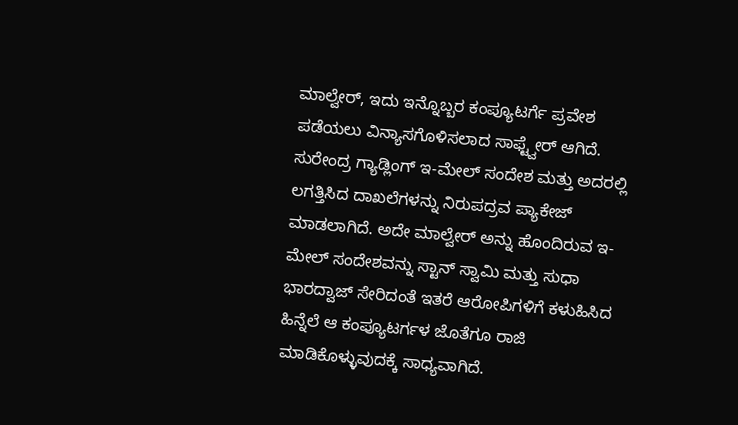ಮಾಲ್ವೇರ್, ಇದು ಇನ್ನೊಬ್ಬರ ಕಂಪ್ಯೂಟರ್ಗೆ ಪ್ರವೇಶ ಪಡೆಯಲು ವಿನ್ಯಾಸಗೊಳಿಸಲಾದ ಸಾಫ್ಟ್ವೇರ್ ಆಗಿದೆ. ಸುರೇಂದ್ರ ಗ್ಯಾಡ್ಲಿಂಗ್ ಇ-ಮೇಲ್ ಸಂದೇಶ ಮತ್ತು ಅದರಲ್ಲಿ ಲಗತ್ತಿಸಿದ ದಾಖಲೆಗಳನ್ನು ನಿರುಪದ್ರವ ಪ್ಯಾಕೇಜ್ ಮಾಡಲಾಗಿದೆ. ಅದೇ ಮಾಲ್ವೇರ್ ಅನ್ನು ಹೊಂದಿರುವ ಇ-ಮೇಲ್ ಸಂದೇಶವನ್ನು ಸ್ಟಾನ್ ಸ್ವಾಮಿ ಮತ್ತು ಸುಧಾ ಭಾರದ್ವಾಜ್ ಸೇರಿದಂತೆ ಇತರೆ ಆರೋಪಿಗಳಿಗೆ ಕಳುಹಿಸಿದ ಹಿನ್ನೆಲೆ ಆ ಕಂಪ್ಯೂಟರ್ಗಳ ಜೊತೆಗೂ ರಾಜಿ ಮಾಡಿಕೊಳ್ಳುವುದಕ್ಕೆ ಸಾಧ್ಯವಾಗಿದೆ.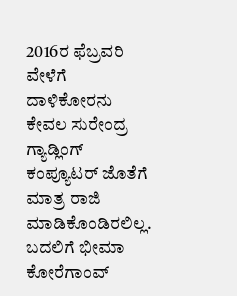2016ರ ಫೆಬ್ರವರಿ ವೇಳೆಗೆ ದಾಳಿಕೋರನು ಕೇವಲ ಸುರೇಂದ್ರ ಗ್ಯಾಡ್ಲಿಂಗ್ ಕಂಪ್ಯೂಟರ್ ಜೊತೆಗೆ ಮಾತ್ರ ರಾಜಿ ಮಾಡಿಕೊಂಡಿರಲಿಲ್ಲ. ಬದಲಿಗೆ ಭೀಮಾ ಕೋರೆಗಾಂವ್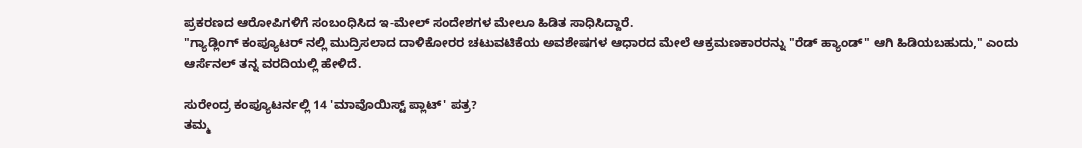ಪ್ರಕರಣದ ಆರೋಪಿಗಳಿಗೆ ಸಂಬಂಧಿಸಿದ ಇ-ಮೇಲ್ ಸಂದೇಶಗಳ ಮೇಲೂ ಹಿಡಿತ ಸಾಧಿಸಿದ್ದಾರೆ.
"ಗ್ಯಾಡ್ಲಿಂಗ್ ಕಂಪ್ಯೂಟರ್ ನಲ್ಲಿ ಮುದ್ರಿಸಲಾದ ದಾಳಿಕೋರರ ಚಟುವಟಿಕೆಯ ಅವಶೇಷಗಳ ಆಧಾರದ ಮೇಲೆ ಆಕ್ರಮಣಕಾರರನ್ನು "ರೆಡ್ ಹ್ಯಾಂಡ್" ಆಗಿ ಹಿಡಿಯಬಹುದು," ಎಂದು ಆರ್ಸೆನಲ್ ತನ್ನ ವರದಿಯಲ್ಲಿ ಹೇಳಿದೆ.

ಸುರೇಂದ್ರ ಕಂಪ್ಯೂಟರ್ನಲ್ಲಿ 14 'ಮಾವೊಯಿಸ್ಟ್ ಪ್ಲಾಟ್' ಪತ್ರ?
ತಮ್ಮ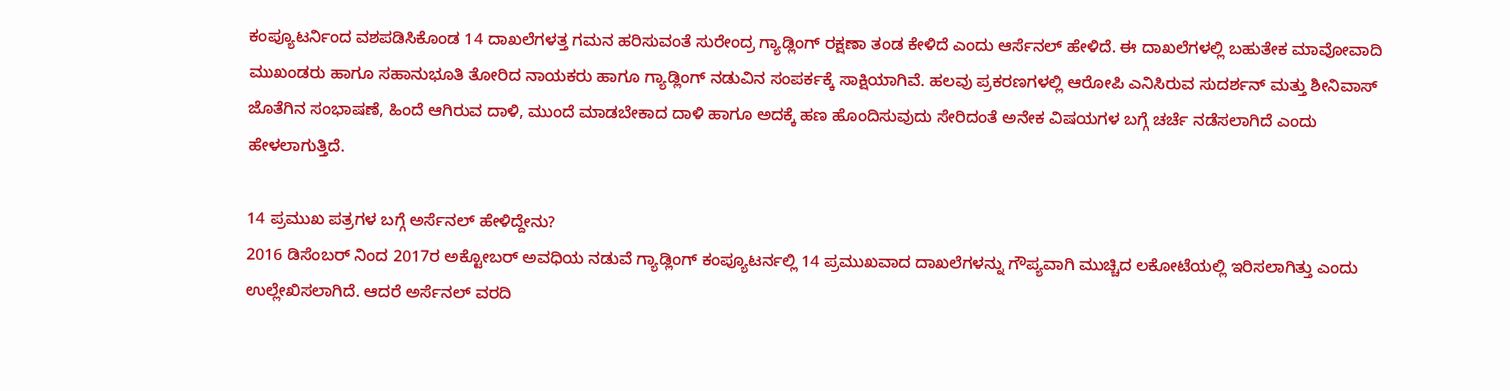ಕಂಪ್ಯೂಟರ್ನಿಂದ ವಶಪಡಿಸಿಕೊಂಡ 14 ದಾಖಲೆಗಳತ್ತ ಗಮನ ಹರಿಸುವಂತೆ ಸುರೇಂದ್ರ ಗ್ಯಾಡ್ಲಿಂಗ್ ರಕ್ಷಣಾ ತಂಡ ಕೇಳಿದೆ ಎಂದು ಆರ್ಸೆನಲ್ ಹೇಳಿದೆ. ಈ ದಾಖಲೆಗಳಲ್ಲಿ ಬಹುತೇಕ ಮಾವೋವಾದಿ ಮುಖಂಡರು ಹಾಗೂ ಸಹಾನುಭೂತಿ ತೋರಿದ ನಾಯಕರು ಹಾಗೂ ಗ್ಯಾಡ್ಲಿಂಗ್ ನಡುವಿನ ಸಂಪರ್ಕಕ್ಕೆ ಸಾಕ್ಷಿಯಾಗಿವೆ. ಹಲವು ಪ್ರಕರಣಗಳಲ್ಲಿ ಆರೋಪಿ ಎನಿಸಿರುವ ಸುದರ್ಶನ್ ಮತ್ತು ಶೀನಿವಾಸ್ ಜೊತೆಗಿನ ಸಂಭಾಷಣೆ, ಹಿಂದೆ ಆಗಿರುವ ದಾಳಿ, ಮುಂದೆ ಮಾಡಬೇಕಾದ ದಾಳಿ ಹಾಗೂ ಅದಕ್ಕೆ ಹಣ ಹೊಂದಿಸುವುದು ಸೇರಿದಂತೆ ಅನೇಕ ವಿಷಯಗಳ ಬಗ್ಗೆ ಚರ್ಚೆ ನಡೆಸಲಾಗಿದೆ ಎಂದು ಹೇಳಲಾಗುತ್ತಿದೆ.

14 ಪ್ರಮುಖ ಪತ್ರಗಳ ಬಗ್ಗೆ ಅರ್ಸೆನಲ್ ಹೇಳಿದ್ದೇನು?
2016 ಡಿಸೆಂಬರ್ ನಿಂದ 2017ರ ಅಕ್ಟೋಬರ್ ಅವಧಿಯ ನಡುವೆ ಗ್ಯಾಡ್ಲಿಂಗ್ ಕಂಪ್ಯೂಟರ್ನಲ್ಲಿ 14 ಪ್ರಮುಖವಾದ ದಾಖಲೆಗಳನ್ನು ಗೌಪ್ಯವಾಗಿ ಮುಚ್ಚಿದ ಲಕೋಟೆಯಲ್ಲಿ ಇರಿಸಲಾಗಿತ್ತು ಎಂದು ಉಲ್ಲೇಖಿಸಲಾಗಿದೆ. ಆದರೆ ಅರ್ಸೆನಲ್ ವರದಿ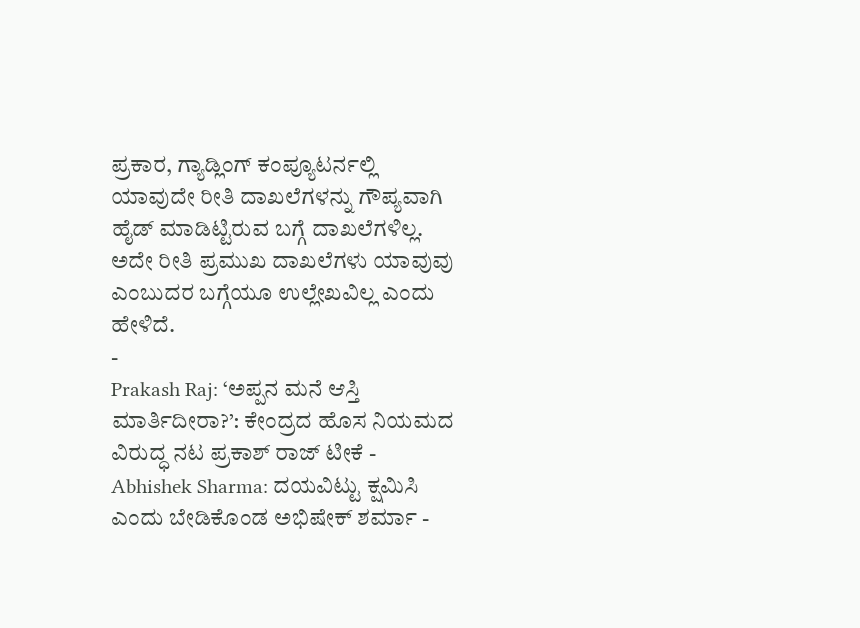ಪ್ರಕಾರ, ಗ್ಯಾಡ್ಲಿಂಗ್ ಕಂಪ್ಯೂಟರ್ನಲ್ಲಿ ಯಾವುದೇ ರೀತಿ ದಾಖಲೆಗಳನ್ನು ಗೌಪ್ಯವಾಗಿ ಹೈಡ್ ಮಾಡಿಟ್ಟಿರುವ ಬಗ್ಗೆ ದಾಖಲೆಗಳಿಲ್ಲ. ಅದೇ ರೀತಿ ಪ್ರಮುಖ ದಾಖಲೆಗಳು ಯಾವುವು ಎಂಬುದರ ಬಗ್ಗೆಯೂ ಉಲ್ಲೇಖವಿಲ್ಲ ಎಂದು ಹೇಳಿದೆ.
-
Prakash Raj: ‘ಅಪ್ಪನ ಮನೆ ಆಸ್ತಿ ಮಾರ್ತಿದೀರಾ?’: ಕೇಂದ್ರದ ಹೊಸ ನಿಯಮದ ವಿರುದ್ಧ ನಟ ಪ್ರಕಾಶ್ ರಾಜ್ ಟೀಕೆ -
Abhishek Sharma: ದಯವಿಟ್ಟು ಕ್ಷಮಿಸಿ ಎಂದು ಬೇಡಿಕೊಂಡ ಅಭಿಷೇಕ್ ಶರ್ಮಾ -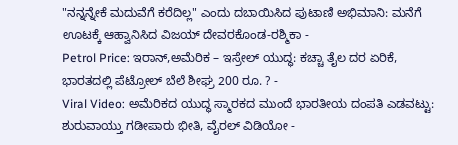"ನನ್ನನ್ನೇಕೆ ಮದುವೆಗೆ ಕರೆದಿಲ್ಲ" ಎಂದು ದಬಾಯಿಸಿದ ಪುಟಾಣಿ ಅಭಿಮಾನಿ: ಮನೆಗೆ ಊಟಕ್ಕೆ ಆಹ್ವಾನಿಸಿದ ವಿಜಯ್ ದೇವರಕೊಂಡ-ರಶ್ಮಿಕಾ -
Petrol Price: ಇರಾನ್,ಅಮೆರಿಕ – ಇಸ್ರೇಲ್ ಯುದ್ಧ: ಕಚ್ಚಾ ತೈಲ ದರ ಏರಿಕೆ, ಭಾರತದಲ್ಲಿ ಪೆಟ್ರೋಲ್ ಬೆಲೆ ಶೀಘ್ರ 200 ರೂ. ? -
Viral Video: ಅಮೆರಿಕದ ಯುದ್ಧ ಸ್ಮಾರಕದ ಮುಂದೆ ಭಾರತೀಯ ದಂಪತಿ ಎಡವಟ್ಟು: ಶುರುವಾಯ್ತು ಗಡೀಪಾರು ಭೀತಿ, ವೈರಲ್ ವಿಡಿಯೋ -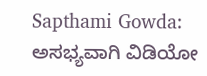Sapthami Gowda: ಅಸಭ್ಯವಾಗಿ ವಿಡಿಯೋ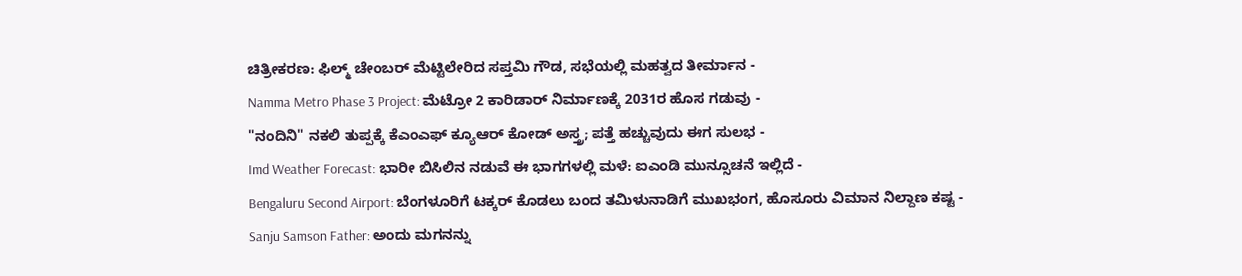ಚಿತ್ರೀಕರಣ: ಫಿಲ್ಮ್ ಚೇಂಬರ್ ಮೆಟ್ಟಿಲೇರಿದ ಸಪ್ತಮಿ ಗೌಡ, ಸಭೆಯಲ್ಲಿ ಮಹತ್ವದ ತೀರ್ಮಾನ -
Namma Metro Phase 3 Project: ಮೆಟ್ರೋ 2 ಕಾರಿಡಾರ್ ನಿರ್ಮಾಣಕ್ಕೆ 2031ರ ಹೊಸ ಗಡುವು -
"ನಂದಿನಿ" ನಕಲಿ ತುಪ್ಪಕ್ಕೆ ಕೆಎಂಎಫ್ ಕ್ಯೂಆರ್ ಕೋಡ್ ಅಸ್ತ್ರ; ಪತ್ತೆ ಹಚ್ಚುವುದು ಈಗ ಸುಲಭ -
Imd Weather Forecast: ಭಾರೀ ಬಿಸಿಲಿನ ನಡುವೆ ಈ ಭಾಗಗಳಲ್ಲಿ ಮಳೆ: ಐಎಂಡಿ ಮುನ್ಸೂಚನೆ ಇಲ್ಲಿದೆ -
Bengaluru Second Airport: ಬೆಂಗಳೂರಿಗೆ ಟಕ್ಕರ್ ಕೊಡಲು ಬಂದ ತಮಿಳುನಾಡಿಗೆ ಮುಖಭಂಗ, ಹೊಸೂರು ವಿಮಾನ ನಿಲ್ದಾಣ ಕಷ್ಟ -
Sanju Samson Father: ಅಂದು ಮಗನನ್ನು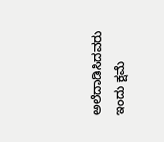ಅಲೆದಾಡಿಸಿದವರು ಇಂದು ಕ್ಷಮೆ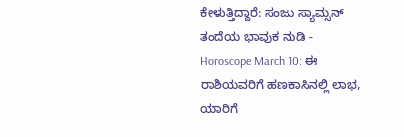ಕೇಳುತ್ತಿದ್ದಾರೆ: ಸಂಜು ಸ್ಯಾಮ್ಸನ್ ತಂದೆಯ ಭಾವುಕ ನುಡಿ -
Horoscope March 10: ಈ ರಾಶಿಯವರಿಗೆ ಹಣಕಾಸಿನಲ್ಲಿ ಲಾಭ, ಯಾರಿಗೆ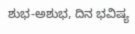ಶುಭ-ಅಶುಭ, ದಿನ ಭವಿಷ್ಯ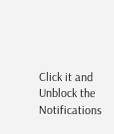Click it and Unblock the Notifications